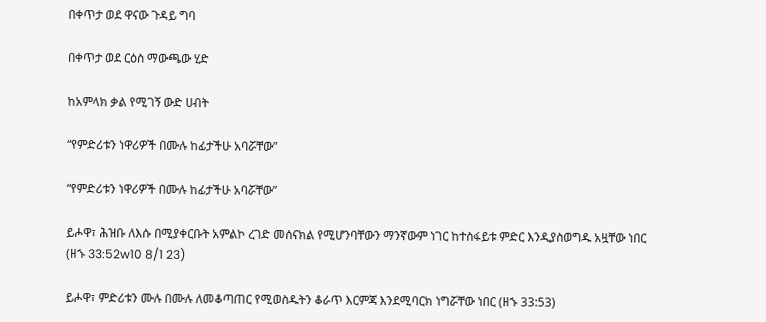በቀጥታ ወደ ዋናው ጉዳይ ግባ

በቀጥታ ወደ ርዕስ ማውጫው ሂድ

ከአምላክ ቃል የሚገኝ ውድ ሀብት

“የምድሪቱን ነዋሪዎች በሙሉ ከፊታችሁ አባሯቸው”

“የምድሪቱን ነዋሪዎች በሙሉ ከፊታችሁ አባሯቸው”

ይሖዋ፣ ሕዝቡ ለእሱ በሚያቀርቡት አምልኮ ረገድ መሰናክል የሚሆንባቸውን ማንኛውም ነገር ከተስፋይቱ ምድር እንዲያስወግዱ አዟቸው ነበር (ዘኁ 33:52w10 8/1 23)

ይሖዋ፣ ምድሪቱን ሙሉ በሙሉ ለመቆጣጠር የሚወስዱትን ቆራጥ እርምጃ እንደሚባርክ ነግሯቸው ነበር (ዘኁ 33:53)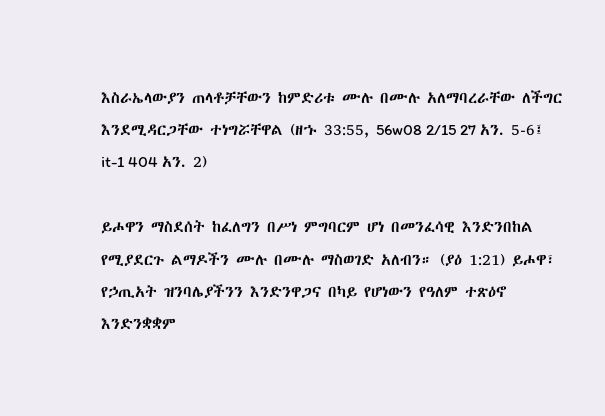እስራኤላውያን ጠላቶቻቸውን ከምድሪቱ ሙሉ በሙሉ አለማባረራቸው ለችግር እንደሚዳርጋቸው ተነግሯቸዋል (ዘኁ 33:55, 56w08 2/15 27 አን. 5-6፤ it-1 404 አን. 2)

ይሖዋን ማስደሰት ከፈለግን በሥነ ምግባርም ሆነ በመንፈሳዊ እንድንበከል የሚያደርጉ ልማዶችን ሙሉ በሙሉ ማስወገድ አለብን። (ያዕ 1:21) ይሖዋ፣ የኃጢአት ዝንባሌያችንን እንድንዋጋና በካይ የሆነውን የዓለም ተጽዕኖ እንድንቋቋም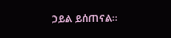ኃይል ይሰጠናል።